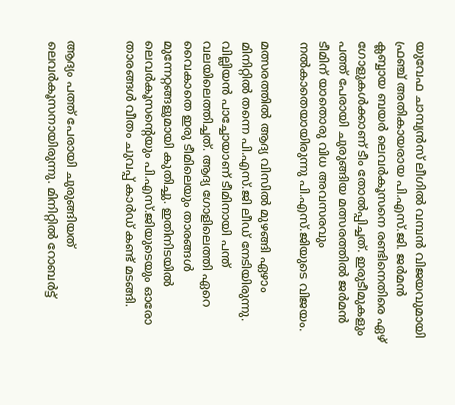യുവേഫ ചാമ്പ്യന്‍സ് ലീഗില്‍ വമ്പന്‍ വിജയവുമായി ഫ്രഞ്ച് അതികായരായ പി.എസ്.ജി. ജര്‍മന്‍ ക്ലബ്ബായ ബയര്‍ ലെവര്‍കൂസനെ രണ്ടിനെതിരെ ഏഴ് ഗോളുകള്‍ക്കാണ് ടീം തോല്‍പ്പിച്ചത്. ഇരുടീമുകളും പത്ത് പേരായി ചുരുങ്ങിയ മത്സരത്തില്‍ ജര്‍മന്‍ ടീമിന് യാതൊരു വിധ അവസരവും നല്‍കാതെയായിരുന്നു പി.എസ്.ജിയുടെ വിജയം.

മത്സരത്തില്‍ ആദ്യ വിസില്‍ മുഴങ്ങി ഏഴാം മിനിറ്റില്‍ തന്നെ പി.എസ്.ജി ലീഡ് നേടിയിരുന്നു. വില്ലിയന്‍ പാച്ചോയാണ് ടീമിനായി പന്ത് വലയിലെത്തിച്ചത്. ആദ്യ ഗോളിലെത്തി ഏറെ വൈകാതെ ഇരു ടീമിലെയും താരങ്ങള്‍ മുന്നേറ്റങ്ങളുമായി കുതിച്ചു. ഇതിനിടയില്‍ ലെവര്‍കൂസന്റെയും പി.എസ്.ജിയുടെയും ഓരോ താരങ്ങള്‍ വീതം ചുവപ്പ് കാര്‍ഡ് കണ്ട് മടങ്ങി.


ആദ്യം പത്ത് പേരായി ചുരുങ്ങിയത് ലെവര്‍കൂസനായിരുന്നു. മിനിറ്റില്‍ റോബര്‍ട്ട്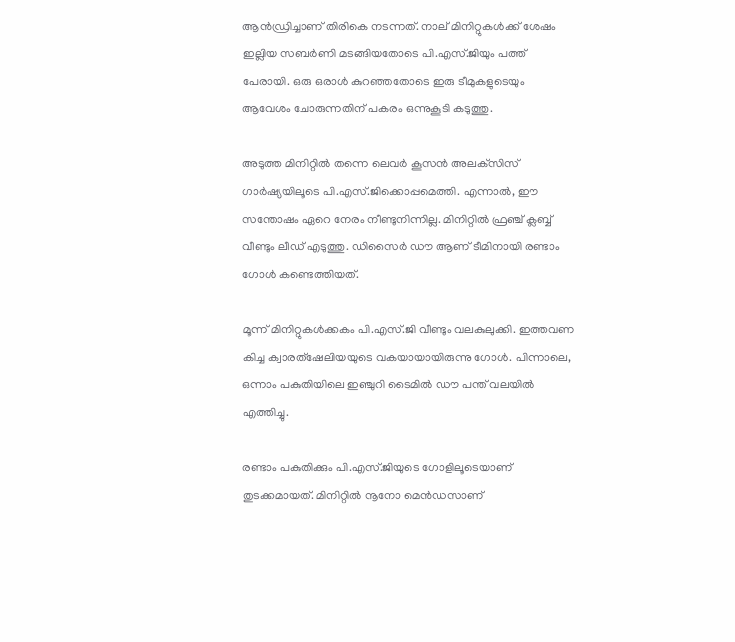ആന്‍ഡ്രിച്ചാണ് തിരികെ നടന്നത്. നാല് മിനിറ്റുകള്‍ക്ക് ശേഷം ഇല്ലിയ സബര്‍ണി മടങ്ങിയതോടെ പി.എസ്.ജിയും പത്ത് പേരായി. ഒരു ഒരാള്‍ കുറഞ്ഞതോടെ ഇരു ടീമുകളുടെയും ആവേശം ചോരുന്നതിന് പകരം ഒന്നുകൂടി കടുത്തു.

അടുത്ത മിനിറ്റില്‍ തന്നെ ലെവര്‍ കൂസന്‍ അലക്‌സിസ് ഗാര്‍ഷ്യയിലൂടെ പി.എസ്.ജിക്കൊപ്പമെത്തി. എന്നാല്‍, ഈ സന്തോഷം ഏറെ നേരം നീണ്ടുനിന്നില്ല. മിനിറ്റില്‍ ഫ്രഞ്ച് ക്ലബ്ബ് വീണ്ടും ലീഡ് എടുത്തു. ഡിസൈര്‍ ഡൗ ആണ് ടീമിനായി രണ്ടാം ഗോള്‍ കണ്ടെത്തിയത്.

മൂന്ന് മിനിറ്റുകള്‍ക്കകം പി.എസ്.ജി വീണ്ടും വലകുലുക്കി. ഇത്തവണ കിച്ച ക്വാരത്‌ഷേലിയയുടെ വകയായായിരുന്നു ഗോള്‍. പിന്നാലെ, ഒന്നാം പകുതിയിലെ ഇഞ്ചുറി ടൈമില്‍ ഡൗ പന്ത് വലയില്‍ എത്തിച്ചു.

രണ്ടാം പകുതിക്കും പി.എസ്.ജിയുടെ ഗോളിലൂടെയാണ് തുടക്കമായത്. മിനിറ്റില്‍ നൂനോ മെന്‍ഡസാണ്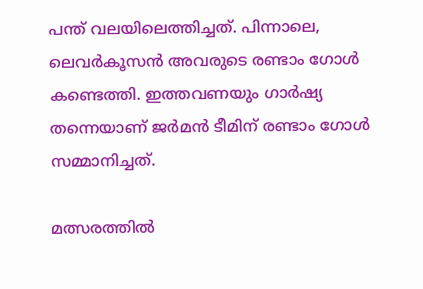പന്ത് വലയിലെത്തിച്ചത്. പിന്നാലെ, ലെവര്‍കൂസന്‍ അവരുടെ രണ്ടാം ഗോള്‍ കണ്ടെത്തി. ഇത്തവണയും ഗാര്‍ഷ്യ തന്നെയാണ് ജര്‍മന്‍ ടീമിന് രണ്ടാം ഗോള്‍ സമ്മാനിച്ചത്.

മത്സരത്തില്‍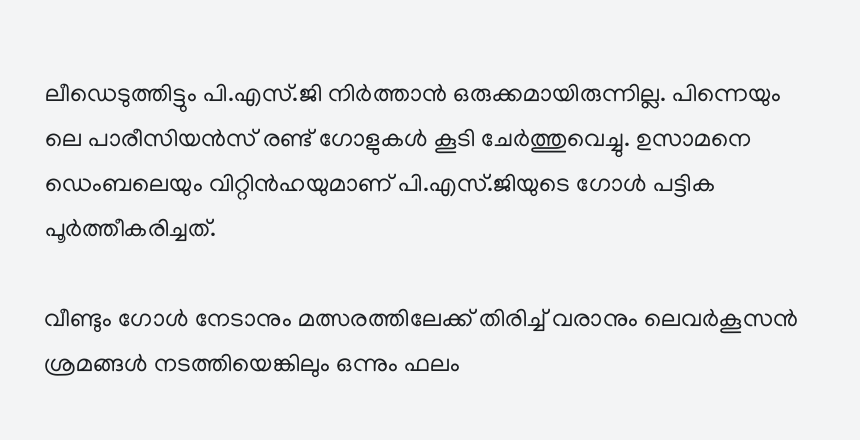ലീഡെടുത്തിട്ടും പി.എസ്.ജി നിര്‍ത്താന്‍ ഒരുക്കമായിരുന്നില്ല. പിന്നെയും ലെ പാരീസിയന്‍സ് രണ്ട് ഗോളുകള്‍ കൂടി ചേര്‍ത്തുവെച്ചു. ഉസാമനെ ഡെംബലെയും വിറ്റിന്‍ഹയുമാണ് പി.എസ്.ജിയുടെ ഗോള്‍ പട്ടിക പൂര്‍ത്തീകരിച്ചത്.

വീണ്ടും ഗോള്‍ നേടാനും മത്സരത്തിലേക്ക് തിരിച്ച് വരാനും ലെവര്‍കൂസന്‍ ശ്രമങ്ങള്‍ നടത്തിയെങ്കിലും ഒന്നും ഫലം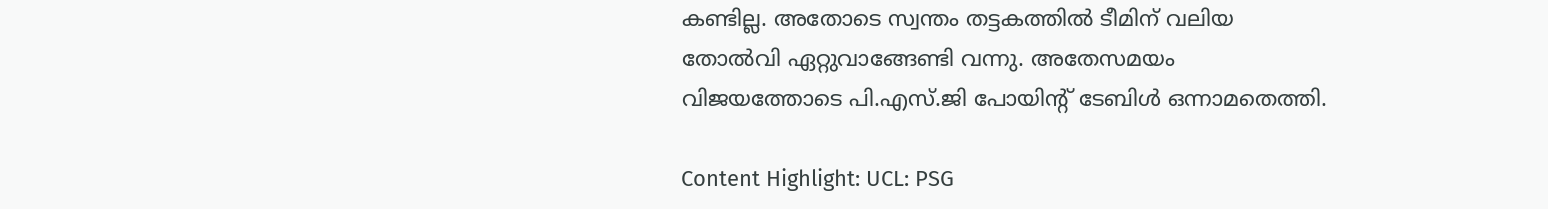കണ്ടില്ല. അതോടെ സ്വന്തം തട്ടകത്തില്‍ ടീമിന് വലിയ തോല്‍വി ഏറ്റുവാങ്ങേണ്ടി വന്നു. അതേസമയം വിജയത്തോടെ പി.എസ്.ജി പോയിന്റ് ടേബിള്‍ ഒന്നാമതെത്തി.

Content Highlight: UCL: PSG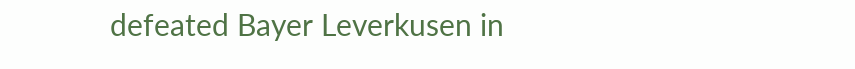defeated Bayer Leverkusen in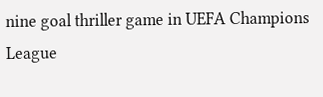nine goal thriller game in UEFA Champions League